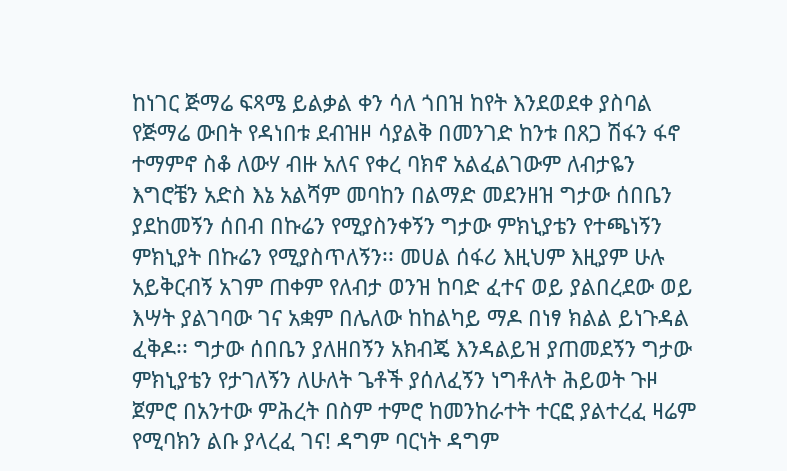ከነገር ጅማሬ ፍጻሜ ይልቃል ቀን ሳለ ጎበዝ ከየት እንደወደቀ ያስባል የጅማሬ ውበት የዳነበቱ ደብዝዞ ሳያልቅ በመንገድ ከንቱ በጸጋ ሽፋን ፋኖ ተማምኖ ስቆ ለውሃ ብዙ አለና የቀረ ባክኖ አልፈልገውም ለብታዬን እግሮቼን አድስ እኔ አልሻም መባከን በልማድ መደንዘዝ ግታው ሰበቤን ያደከመኝን ሰበብ በኩሬን የሚያስንቀኝን ግታው ምክኒያቴን የተጫነኝን ምክኒያት በኩሬን የሚያስጥለኝን፡፡ መሀል ሰፋሪ እዚህም እዚያም ሁሉ አይቅርብኝ አገም ጠቀም የለብታ ወንዝ ከባድ ፈተና ወይ ያልበረደው ወይ እሣት ያልገባው ገና አቋም በሌለው ከከልካይ ማዶ በነፃ ክልል ይነጉዳል ፈቅዶ፡፡ ግታው ሰበቤን ያለዘበኝን አክብጄ እንዳልይዝ ያጠመደኝን ግታው ምክኒያቴን የታገለኝን ለሁለት ጌቶች ያሰለፈኝን ነግቶለት ሕይወት ጉዞ ጀምሮ በአንተው ምሕረት በስም ተምሮ ከመንከራተት ተርፎ ያልተረፈ ዛሬም የሚባክን ልቡ ያላረፈ ገና! ዳግም ባርነት ዳግም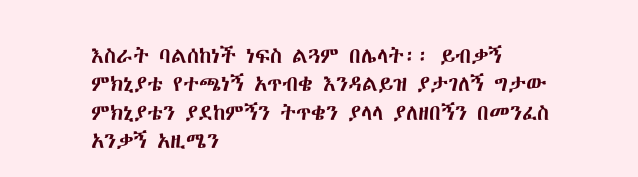እስራት ባልሰከነች ነፍስ ልጓም በሌላት፡፡ ይብቃኝ ምክኒያቴ የተጫነኝ አጥብቄ እንዳልይዝ ያታገለኝ ግታው ምክኒያቴን ያደከምኝን ትጥቄን ያላላ ያለዘበኝን በመንፈስ አንቃኝ አዚሜን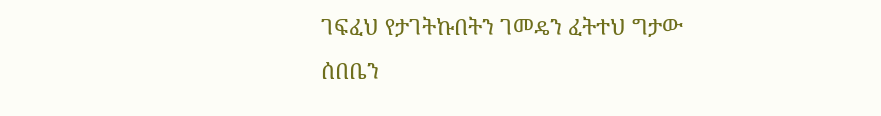ገፍፈህ የታገትኩበትን ገመዴን ፈትተህ ግታው ሰበቤን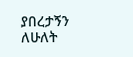ያበረታኝን ለሁለት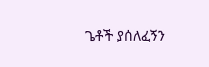ጌቶች ያሰለፈኝን